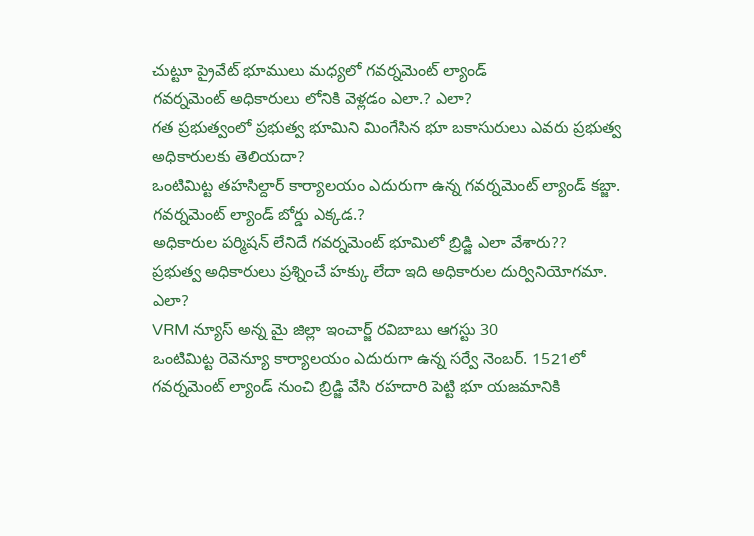చుట్టూ ప్రైవేట్ భూములు మధ్యలో గవర్నమెంట్ ల్యాండ్
గవర్నమెంట్ అధికారులు లోనికి వెళ్లడం ఎలా.? ఎలా?
గత ప్రభుత్వంలో ప్రభుత్వ భూమిని మింగేసిన భూ బకాసురులు ఎవరు ప్రభుత్వ అధికారులకు తెలియదా?
ఒంటిమిట్ట తహసిల్దార్ కార్యాలయం ఎదురుగా ఉన్న గవర్నమెంట్ ల్యాండ్ కబ్జా. గవర్నమెంట్ ల్యాండ్ బోర్డు ఎక్కడ.?
అధికారుల పర్మిషన్ లేనిదే గవర్నమెంట్ భూమిలో బ్రిడ్జి ఎలా వేశారు??
ప్రభుత్వ అధికారులు ప్రశ్నించే హక్కు లేదా ఇది అధికారుల దుర్వినియోగమా. ఎలా?
VRM న్యూస్ అన్న మై జిల్లా ఇంచార్జ్ రవిబాబు ఆగస్టు 30
ఒంటిమిట్ట రెవెన్యూ కార్యాలయం ఎదురుగా ఉన్న సర్వే నెంబర్. 1521లో గవర్నమెంట్ ల్యాండ్ నుంచి బ్రిడ్జి వేసి రహదారి పెట్టి భూ యజమానికి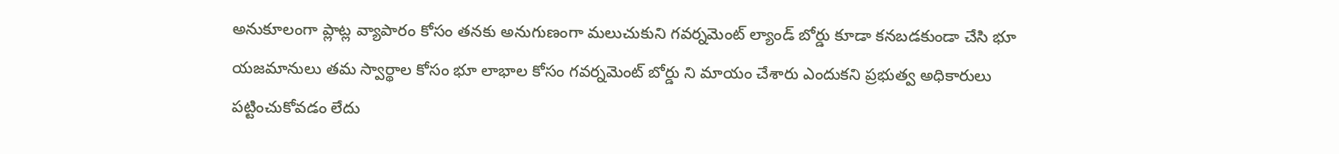అనుకూలంగా ప్లాట్ల వ్యాపారం కోసం తనకు అనుగుణంగా మలుచుకుని గవర్నమెంట్ ల్యాండ్ బోర్డు కూడా కనబడకుండా చేసి భూ యజమానులు తమ స్వార్థాల కోసం భూ లాభాల కోసం గవర్నమెంట్ బోర్డు ని మాయం చేశారు ఎందుకని ప్రభుత్వ అధికారులు పట్టించుకోవడం లేదు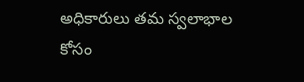అధికారులు తమ స్వలాభాల కోసం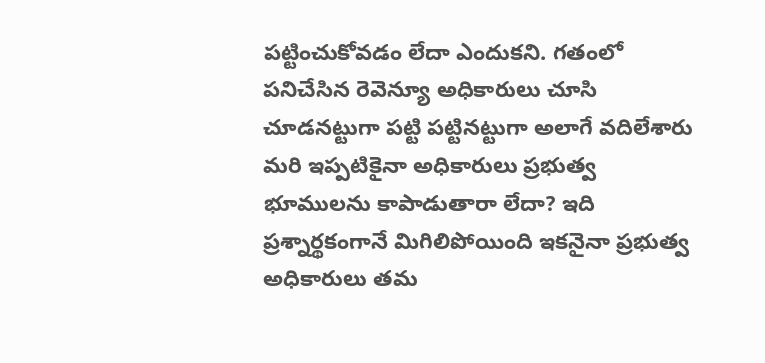పట్టించుకోవడం లేదా ఎందుకని. గతంలో పనిచేసిన రెవెన్యూ అధికారులు చూసి చూడనట్టుగా పట్టి పట్టినట్టుగా అలాగే వదిలేశారు మరి ఇప్పటికైనా అధికారులు ప్రభుత్వ భూములను కాపాడుతారా లేదా? ఇది ప్రశ్నార్థకంగానే మిగిలిపోయింది ఇకనైనా ప్రభుత్వ అధికారులు తమ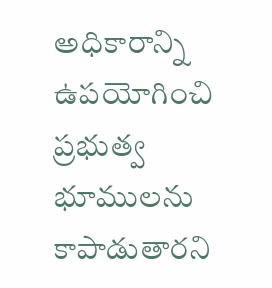అధికారాన్ని ఉపయోగించి ప్రభుత్వ భూములను కాపాడుతారని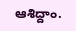ఆశిద్దాం.